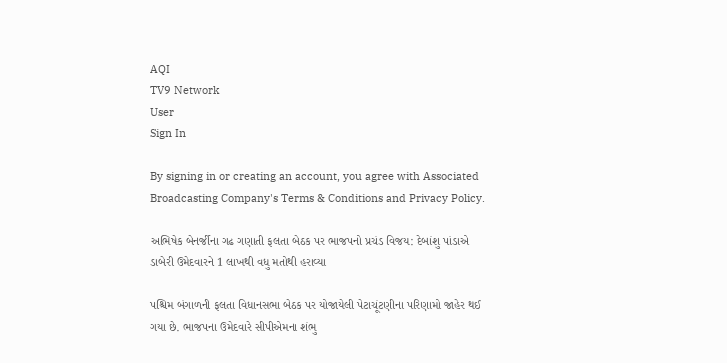AQI
TV9 Network
User
Sign In

By signing in or creating an account, you agree with Associated Broadcasting Company's Terms & Conditions and Privacy Policy.

અભિષેક બેનર્જીના ગઢ ગણાતી ફલતા બેઠક પર ભાજપનો પ્રચંડ વિજય: દેબાંશુ પાંડાએ ડાબેરી ઉમેદવારને 1 લાખથી વધુ મતોથી હરાવ્યા

પશ્ચિમ બંગાળની ફલતા વિધાનસભા બેઠક પર યોજાયેલી પેટાચૂંટણીના પરિણામો જાહેર થઈ ગયા છે. ભાજપના ઉમેદવારે સીપીએમના શંભુ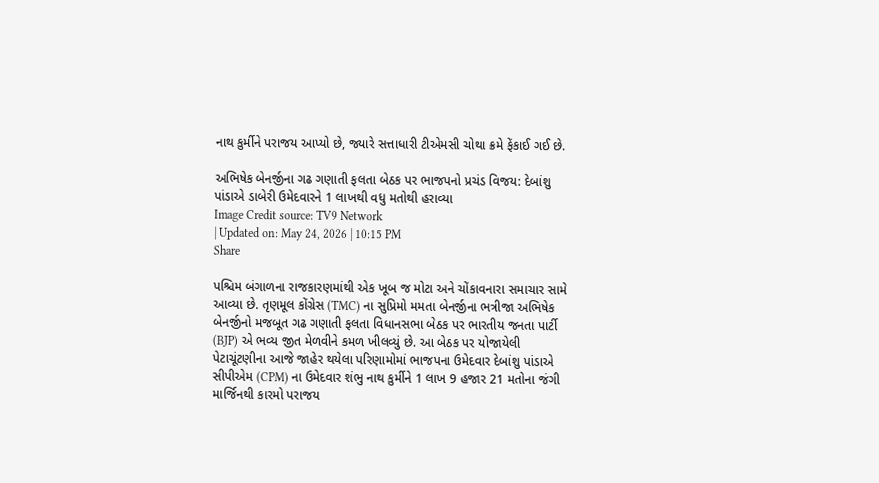નાથ કુર્મીને પરાજય આપ્યો છે, જ્યારે સત્તાધારી ટીએમસી ચોથા ક્રમે ફેંકાઈ ગઈ છે.

અભિષેક બેનર્જીના ગઢ ગણાતી ફલતા બેઠક પર ભાજપનો પ્રચંડ વિજય: દેબાંશુ પાંડાએ ડાબેરી ઉમેદવારને 1 લાખથી વધુ મતોથી હરાવ્યા
Image Credit source: TV9 Network
| Updated on: May 24, 2026 | 10:15 PM
Share

પશ્ચિમ બંગાળના રાજકારણમાંથી એક ખૂબ જ મોટા અને ચોંકાવનારા સમાચાર સામે આવ્યા છે. તૃણમૂલ કોંગ્રેસ (TMC) ના સુપ્રિમો મમતા બેનર્જીના ભત્રીજા અભિષેક બેનર્જીનો મજબૂત ગઢ ગણાતી ફલતા વિધાનસભા બેઠક પર ભારતીય જનતા પાર્ટી (BJP) એ ભવ્ય જીત મેળવીને કમળ ખીલવ્યું છે. આ બેઠક પર યોજાયેલી પેટાચૂંટણીના આજે જાહેર થયેલા પરિણામોમાં ભાજપના ઉમેદવાર દેબાંશુ પાંડાએ સીપીએમ (CPM) ના ઉમેદવાર શંભુ નાથ કુર્મીને 1 લાખ 9 હજાર 21 મતોના જંગી માર્જિનથી કારમો પરાજય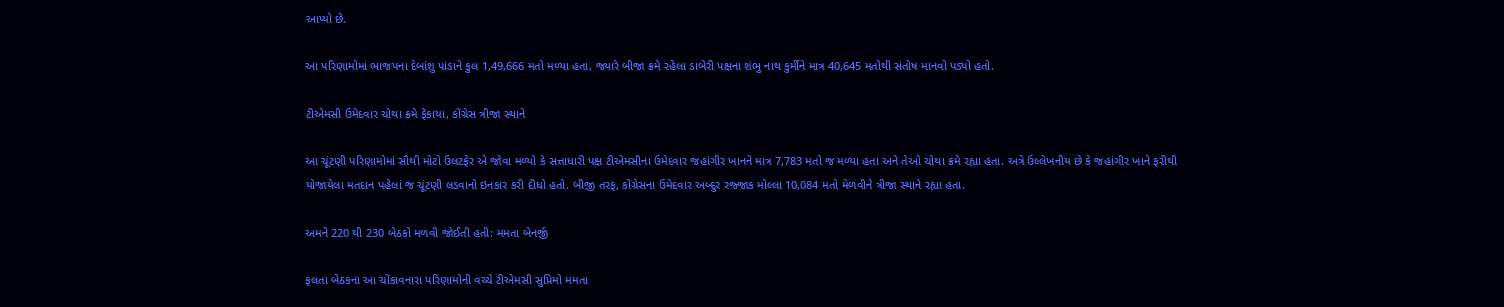આપ્યો છે.

આ પરિણામોમાં ભાજપના દેબાંશુ પાંડાને કુલ 1,49,666 મતો મળ્યા હતા, જ્યારે બીજા ક્રમે રહેલા ડાબેરી પક્ષના શંભુ નાથ કુર્મીને માત્ર 40,645 મતોથી સંતોષ માનવો પડ્યો હતો.

ટીએમસી ઉમેદવાર ચોથા ક્રમે ફેંકાયા, કોંગ્રેસ ત્રીજા સ્થાને

આ ચૂંટણી પરિણામોમાં સૌથી મોટો ઉલટફેર એ જોવા મળ્યો કે સત્તાધારી પક્ષ ટીએમસીના ઉમેદવાર જહાંગીર ખાનને માત્ર 7,783 મતો જ મળ્યા હતા અને તેઓ ચોથા ક્રમે રહ્યા હતા. અત્રે ઉલ્લેખનીય છે કે જહાંગીર ખાને ફરીથી યોજાયેલા મતદાન પહેલાં જ ચૂંટણી લડવાનો ઇનકાર કરી દીધો હતો. બીજી તરફ, કોંગ્રેસના ઉમેદવાર અબ્દુર રજ્જાક મોલ્લા 10,084 મતો મેળવીને ત્રીજા સ્થાને રહ્યા હતા.

અમને 220 થી 230 બેઠકો મળવી જોઈતી હતી: મમતા બેનર્જી

ફલતા બેઠકના આ ચોંકાવનારા પરિણામોની વચ્ચે ટીએમસી સુપ્રિમો મમતા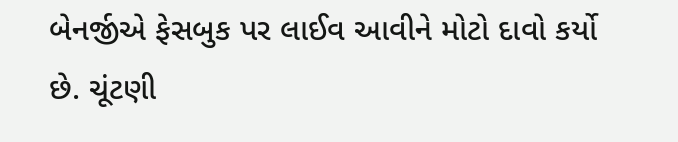બેનર્જીએ ફેસબુક પર લાઈવ આવીને મોટો દાવો કર્યો છે. ચૂંટણી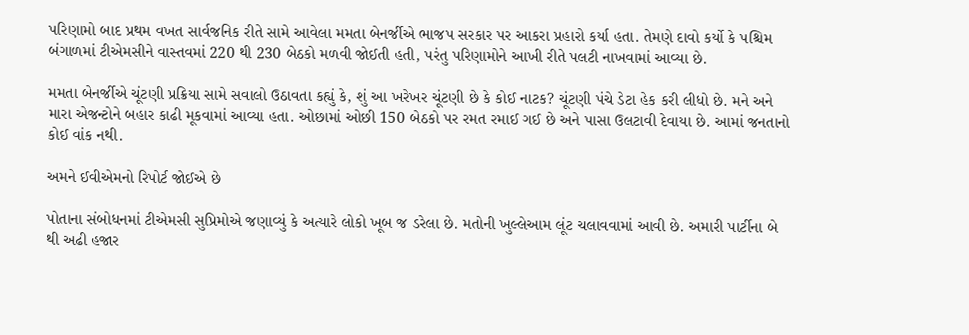પરિણામો બાદ પ્રથમ વખત સાર્વજનિક રીતે સામે આવેલા મમતા બેનર્જીએ ભાજપ સરકાર પર આકરા પ્રહારો કર્યા હતા. તેમણે દાવો કર્યો કે પશ્ચિમ બંગાળમાં ટીએમસીને વાસ્તવમાં 220 થી 230 બેઠકો મળવી જોઈતી હતી, પરંતુ પરિણામોને આખી રીતે પલટી નાખવામાં આવ્યા છે.

મમતા બેનર્જીએ ચૂંટણી પ્રક્રિયા સામે સવાલો ઉઠાવતા કહ્યું કે, શું આ ખરેખર ચૂંટણી છે કે કોઈ નાટક? ચૂંટણી પંચે ડેટા હેક કરી લીધો છે. મને અને મારા એજન્ટોને બહાર કાઢી મૂકવામાં આવ્યા હતા. ઓછામાં ઓછી 150 બેઠકો પર રમત રમાઈ ગઈ છે અને પાસા ઉલટાવી દેવાયા છે. આમાં જનતાનો કોઈ વાંક નથી.

અમને ઈવીએમનો રિપોર્ટ જોઈએ છે

પોતાના સંબોધનમાં ટીએમસી સુપ્રિમોએ જણાવ્યું કે અત્યારે લોકો ખૂબ જ ડરેલા છે. મતોની ખુલ્લેઆમ લૂંટ ચલાવવામાં આવી છે. અમારી પાર્ટીના બે થી અઢી હજાર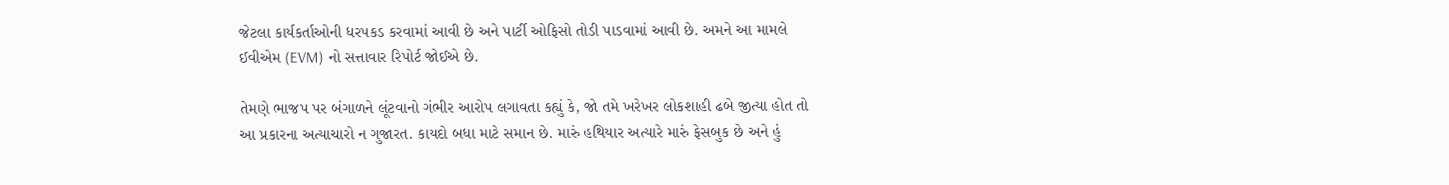જેટલા કાર્યકર્તાઓની ધરપકડ કરવામાં આવી છે અને પાર્ટી ઓફિસો તોડી પાડવામાં આવી છે. અમને આ મામલે ઈવીએમ (EVM) નો સત્તાવાર રિપોર્ટ જોઈએ છે.

તેમણે ભાજપ પર બંગાળને લૂંટવાનો ગંભીર આરોપ લગાવતા કહ્યું કે, જો તમે ખરેખર લોકશાહી ઢબે જીત્યા હોત તો આ પ્રકારના અત્યાચારો ન ગુજારત. કાયદો બધા માટે સમાન છે. મારું હથિયાર અત્યારે મારું ફેસબુક છે અને હું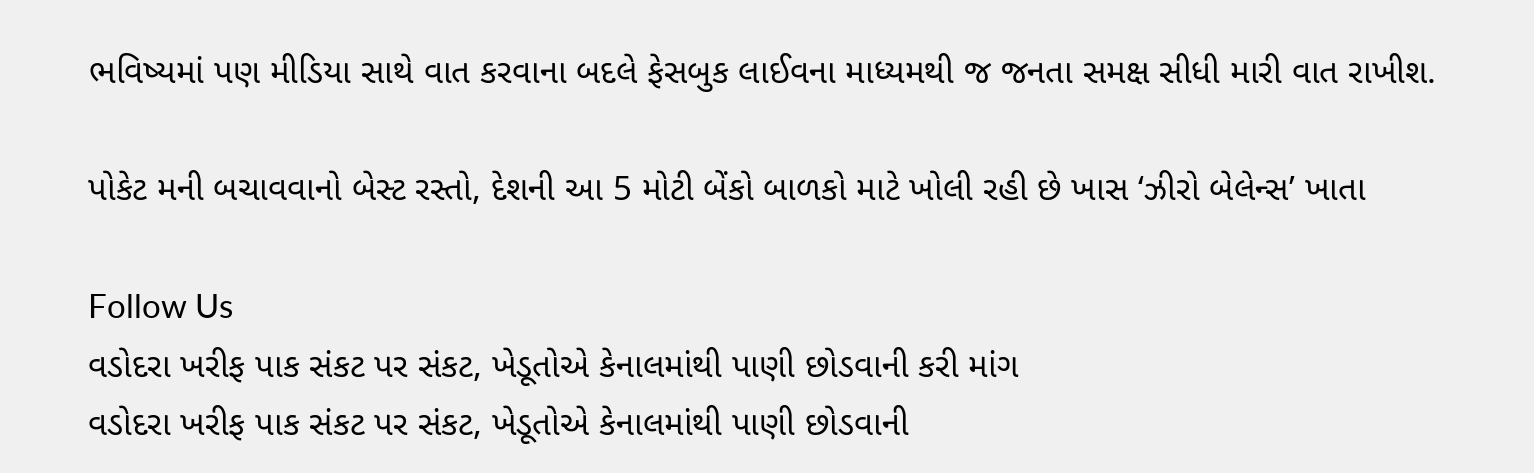ભવિષ્યમાં પણ મીડિયા સાથે વાત કરવાના બદલે ફેસબુક લાઈવના માધ્યમથી જ જનતા સમક્ષ સીધી મારી વાત રાખીશ.

પોકેટ મની બચાવવાનો બેસ્ટ રસ્તો, દેશની આ 5 મોટી બેંકો બાળકો માટે ખોલી રહી છે ખાસ ‘ઝીરો બેલેન્સ’ ખાતા

Follow Us
વડોદરા ખરીફ પાક સંકટ પર સંકટ, ખેડૂતોએ કેનાલમાંથી પાણી છોડવાની કરી માંગ
વડોદરા ખરીફ પાક સંકટ પર સંકટ, ખેડૂતોએ કેનાલમાંથી પાણી છોડવાની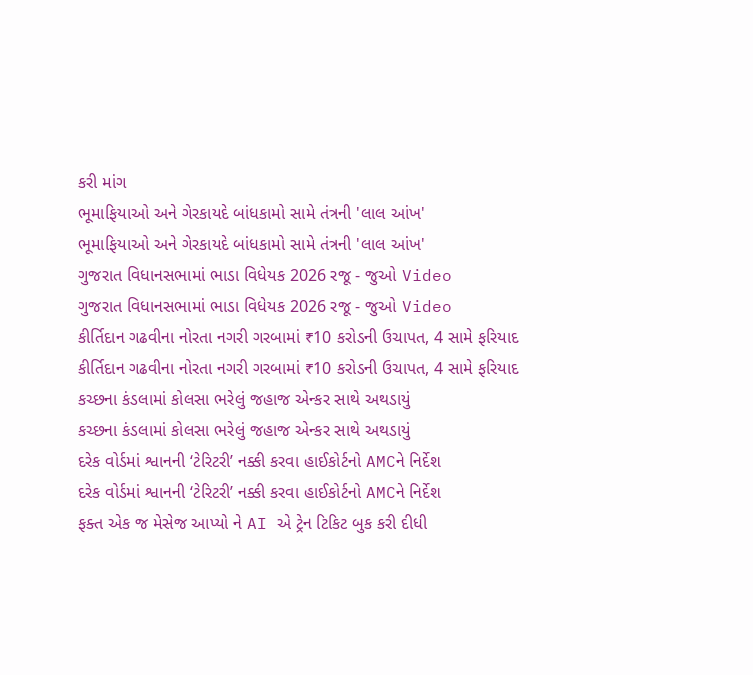કરી માંગ
ભૂમાફિયાઓ અને ગેરકાયદે બાંધકામો સામે તંત્રની 'લાલ આંખ'
ભૂમાફિયાઓ અને ગેરકાયદે બાંધકામો સામે તંત્રની 'લાલ આંખ'
ગુજરાત વિધાનસભામાં ભાડા વિધેયક 2026 રજૂ - જુઓ Video
ગુજરાત વિધાનસભામાં ભાડા વિધેયક 2026 રજૂ - જુઓ Video
કીર્તિદાન ગઢવીના નોરતા નગરી ગરબામાં ₹10 કરોડની ઉચાપત, 4 સામે ફરિયાદ
કીર્તિદાન ગઢવીના નોરતા નગરી ગરબામાં ₹10 કરોડની ઉચાપત, 4 સામે ફરિયાદ
કચ્છના કંડલામાં કોલસા ભરેલું જહાજ એન્કર સાથે અથડાયું
કચ્છના કંડલામાં કોલસા ભરેલું જહાજ એન્કર સાથે અથડાયું
દરેક વોર્ડમાં શ્વાનની ‘ટેરિટરી’ નક્કી કરવા હાઈકોર્ટનો AMCને નિર્દેશ
દરેક વોર્ડમાં શ્વાનની ‘ટેરિટરી’ નક્કી કરવા હાઈકોર્ટનો AMCને નિર્દેશ
ફક્ત એક જ મેસેજ આપ્યો ને AI એ ટ્રેન ટિકિટ બુક કરી દીધી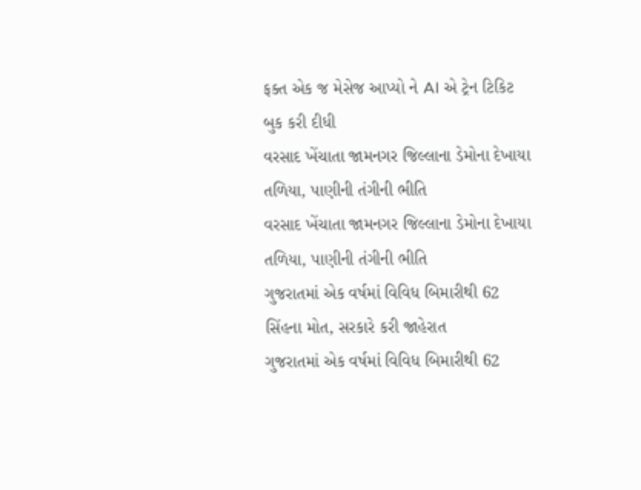ફક્ત એક જ મેસેજ આપ્યો ને AI એ ટ્રેન ટિકિટ બુક કરી દીધી
વરસાદ ખેંચાતા જામનગર જિલ્લાના ડેમોના દેખાયા તળિયા, પાણીની તંગીની ભીતિ
વરસાદ ખેંચાતા જામનગર જિલ્લાના ડેમોના દેખાયા તળિયા, પાણીની તંગીની ભીતિ
ગુજરાતમાં એક વર્ષમાં વિવિધ બિમારીથી 62 સિંહના મોત, સરકારે કરી જાહેરાત
ગુજરાતમાં એક વર્ષમાં વિવિધ બિમારીથી 62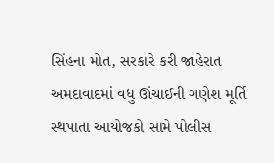સિંહના મોત, સરકારે કરી જાહેરાત
અમદાવાદમાં વધુ ઊંચાઈની ગણેશ મૂર્તિ સ્થપાતા આયોજકો સામે પોલીસ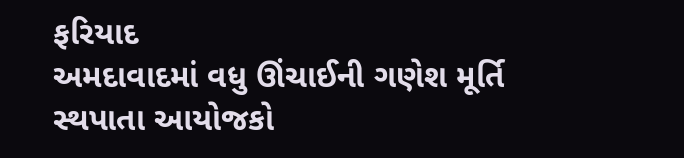ફરિયાદ
અમદાવાદમાં વધુ ઊંચાઈની ગણેશ મૂર્તિ સ્થપાતા આયોજકો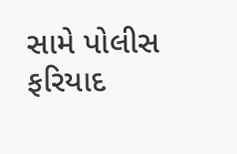સામે પોલીસ ફરિયાદ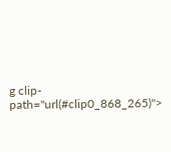g clip-path="url(#clip0_868_265)">